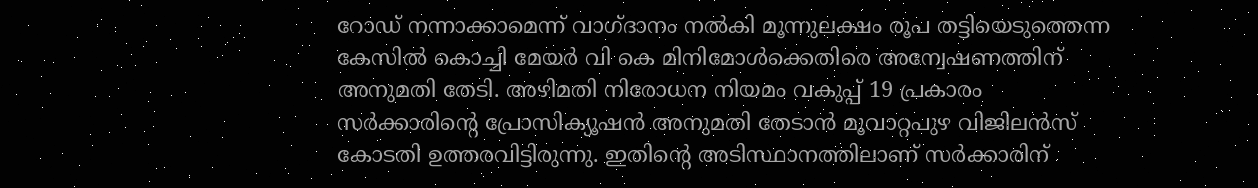റോഡ് നന്നാക്കാമെന്ന് വാഗ്ദാനം നൽകി മൂന്നുലക്ഷം രൂപ തട്ടിയെടുത്തെന്ന കേസിൽ കൊച്ചി മേയർ വി കെ മിനിമോൾക്കെതിരെ അന്വേഷണത്തിന് അനുമതി തേടി. അഴിമതി നിരോധന നിയമം വകുപ്പ് 19 പ്രകാരം സർക്കാരിന്റെ പ്രോസിക്യൂഷൻ അനുമതി തേടാൻ മൂവാറ്റപുഴ വിജിലൻസ് കോടതി ഉത്തരവിട്ടിരുന്നു. ഇതിന്റെ അടിസ്ഥാനത്തിലാണ് സർക്കാരിന്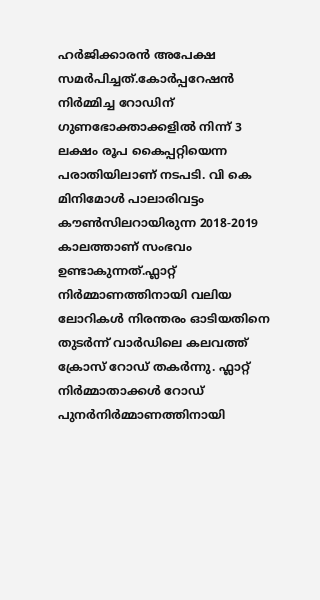ഹർജിക്കാരൻ അപേക്ഷ സമർപിച്ചത്.കോർപ്പറേഷൻ നിർമ്മിച്ച റോഡിന് ഗുണഭോക്താക്കളിൽ നിന്ന് 3 ലക്ഷം രൂപ കൈപ്പറ്റിയെന്ന പരാതിയിലാണ് നടപടി. വി കെ മിനിമോൾ പാലാരിവട്ടം കൗൺസിലറായിരുന്ന 2018-2019 കാലത്താണ് സംഭവം ഉണ്ടാകുന്നത്.ഫ്ലാറ്റ് നിർമ്മാണത്തിനായി വലിയ ലോറികൾ നിരന്തരം ഓടിയതിനെ തുടർന്ന് വാർഡിലെ കലവത്ത് ക്രോസ് റോഡ് തകർന്നു. ഫ്ലാറ്റ് നിർമ്മാതാക്കൾ റോഡ് പുനർനിർമ്മാണത്തിനായി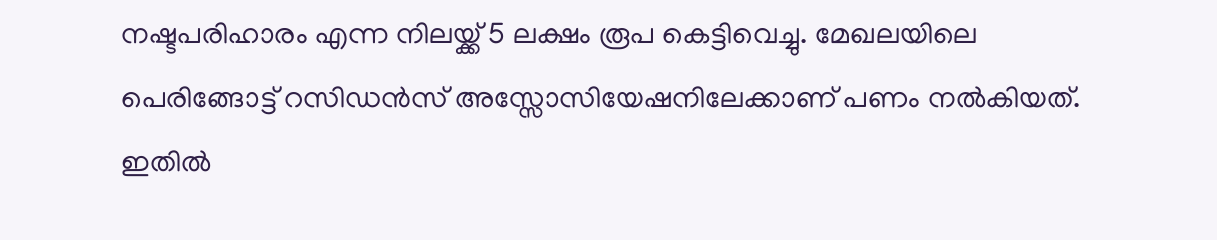നഷ്ടപരിഹാരം എന്ന നിലയ്ക്ക് 5 ലക്ഷം രൂപ കെട്ടിവെച്ചു. മേഖലയിലെ പെരിങ്ങോട്ട് റസിഡൻസ് അസ്സോസിയേഷനിലേക്കാണ് പണം നൽകിയത്. ഇതിൽ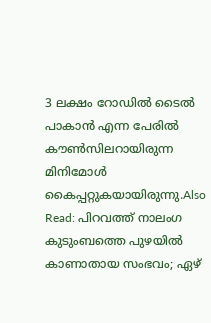3 ലക്ഷം റോഡിൽ ടൈൽ പാകാൻ എന്ന പേരിൽ കൗൺസിലറായിരുന്ന മിനിമോൾ കൈപ്പറ്റുകയായിരുന്നു.Also Read: പിറവത്ത് നാലംഗ കുടുംബത്തെ പുഴയിൽ കാണാതായ സംഭവം; ഏഴ്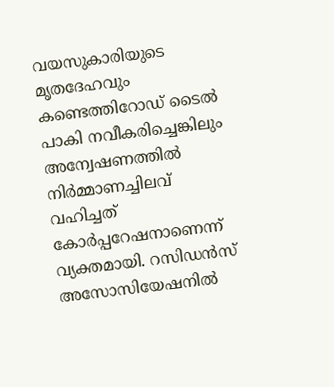വയസുകാരിയുടെ മൃതദേഹവും കണ്ടെത്തിറോഡ് ടൈൽ പാകി നവീകരിച്ചെങ്കിലും അന്വേഷണത്തിൽ നിർമ്മാണച്ചിലവ് വഹിച്ചത് കോർപ്പറേഷനാണെന്ന് വ്യക്തമായി. റസിഡൻസ് അസോസിയേഷനിൽ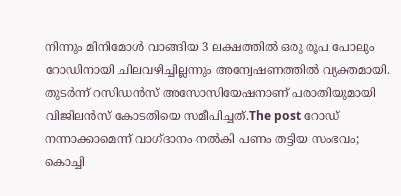നിന്നും മിനിമോൾ വാങ്ങിയ 3 ലക്ഷത്തിൽ ഒരു രൂപ പോലും റോഡിനായി ചിലവഴിച്ചില്ലന്നും അന്വേഷണത്തിൽ വ്യക്തമായി. തുടർന്ന് റസിഡൻസ് അസോസിയേഷനാണ് പരാതിയുമായി വിജിലൻസ് കോടതിയെ സമീപിച്ചത്.The post റോഡ് നന്നാക്കാമെന്ന് വാഗ്ദാനം നൽകി പണം തട്ടിയ സംഭവം; കൊച്ചി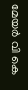മേയർ വി കെ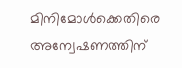മിനിമോൾക്കെതിരെ അന്വേഷണത്തിന്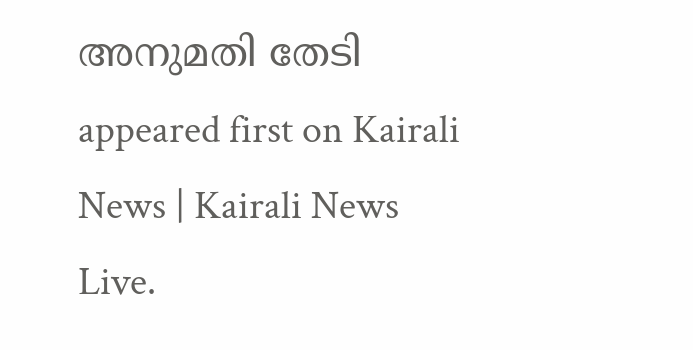അനുമതി തേടി appeared first on Kairali News | Kairali News Live.